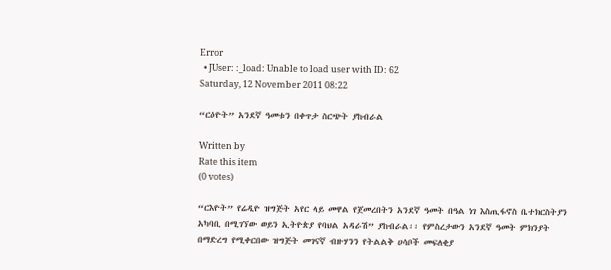Error
  • JUser: :_load: Unable to load user with ID: 62
Saturday, 12 November 2011 08:22

“ርዕዮት” አንደኛ ዓመቱን በቀጥታ ስርጭት ያከብራል

Written by
Rate this item
(0 votes)

“ርእዮት” የሬዲዮ ዝግጅት አየር ላይ መዋል የጀመረበትን አንደኛ ዓመት በዓል ነገ እስጢፋኖስ ቤተክርስትያን አካባቢ በሚገኘው ወይን ኢትዮጵያ የባህል አዳራሽ” ያከብራል፡፡ የምስረታውን አንደኛ ዓመት ምክንያት በማድረግ የሚቀርበው ዝግጅት መገናኛ ብዙሃንን የትልልቅ ሀሳቦች መፍለቂያ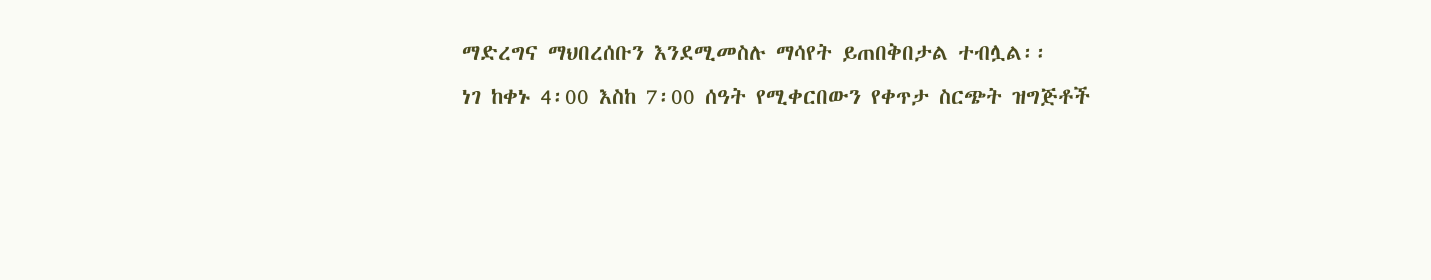ማድረግና ማህበረሰቡን እንደሚመስሉ ማሳየት ይጠበቅበታል ተብሏል፡፡
ነገ ከቀኑ 4፡00 እስከ 7፡00 ሰዓት የሚቀርበውን የቀጥታ ስርጭት ዝግጅቶች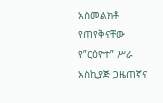አስመልክቶ የጠየቅናቸው የ”ርዕዮተ” ሥራ አስኪያጅ ጋዜጠኛና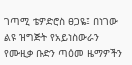ገጣሚ ቴዎድሮስ ፀጋዬ፤ በነገው ልዩ ዝግጅት የአይነስውራን የሙዚቃ ቡድን ጣዕመ ዜማዎችን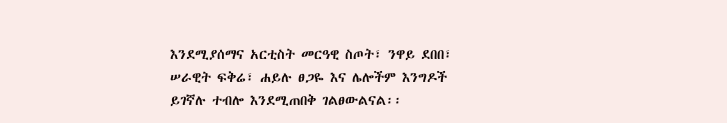እንደሚያሰማና አርቲስት መርዓዊ ስጦት፣ ንዋይ ደበበ፣ ሠራዊት ፍቅሬ፣ ሐይሉ ፀጋዬ እና ሌሎችም እንግዶች ይገኛሉ ተብሎ እንደሚጠበቅ ገልፀውልናል፡፡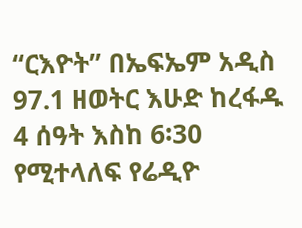“ርእዮት” በኤፍኤም አዲስ 97.1 ዘወትር እሁድ ከረፋዱ 4 ሰዓት እስከ 6፡30 የሚተላለፍ የሬዲዮ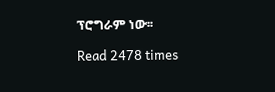ፕሮግራም ነው፡፡

Read 2478 times